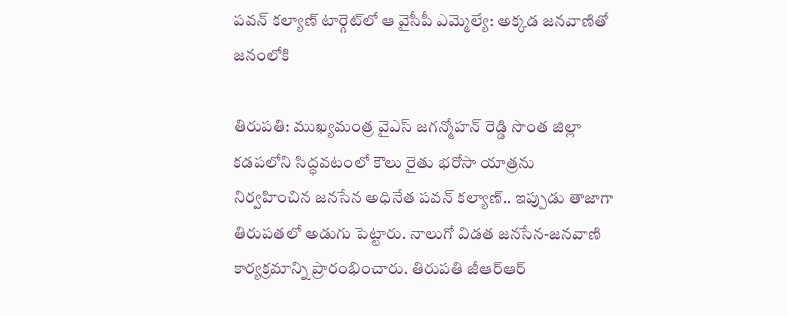పవన్ కల్యాణ్ టార్గెట్‌లో ఆ వైసీపీ ఎమ్మెల్యే: అక్కడ జనవాణితో జనంలోకి

తిరుపతి: ముఖ్యమంత్ర వైఎస్ జగన్మోహన్ రెడ్డి సొంత జిల్లా కడపలోని సిద్ధవటంలో కౌలు రైతు భరోసా యాత్రను నిర్వహించిన జనసేన అధినేత పవన్ కల్యాణ్.. ఇప్పుడు తాజాగా తిరుపతలో అడుగు పెట్టారు. నాలుగో విడత జనసేన-జనవాణి కార్యక్రమాన్ని ప్రారంభించారు. తిరుపతి జీఆర్ఆర్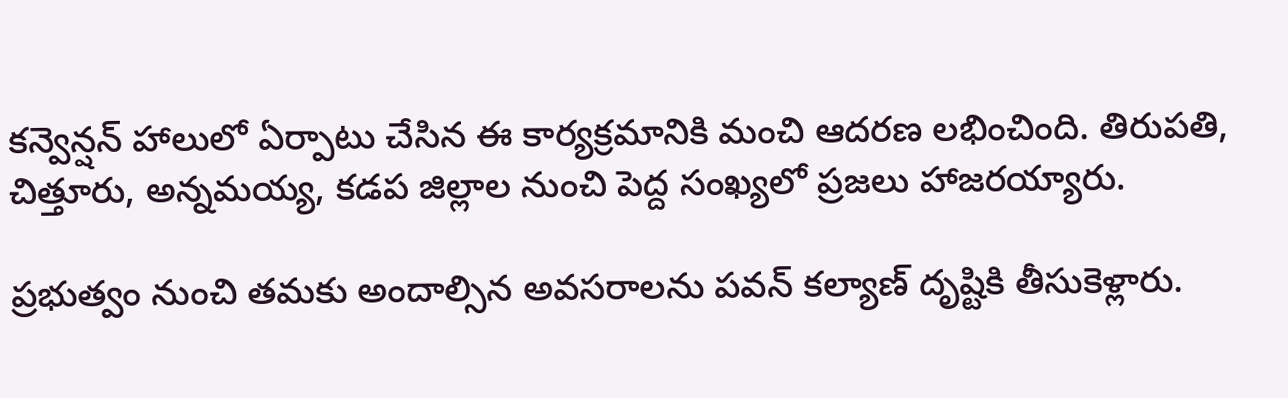కన్వెన్షన్ హాలులో ఏర్పాటు చేసిన ఈ కార్యక్రమానికి మంచి ఆదరణ లభించింది. తిరుపతి, చిత్తూరు, అన్నమయ్య, కడప జిల్లాల నుంచి పెద్ద సంఖ్యలో ప్రజలు హాజరయ్యారు.

ప్రభుత్వం నుంచి తమకు అందాల్సిన అవసరాలను పవన్ కల్యాణ్ దృష్టికి తీసుకెళ్లారు.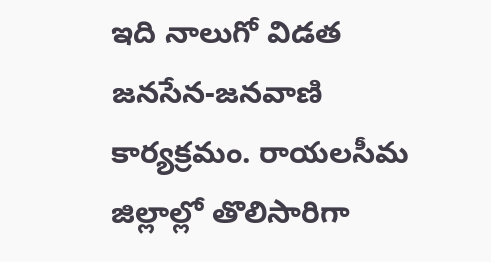ఇది నాలుగో విడత జనసేన-జనవాణి కార్యక్రమం. రాయలసీమ జిల్లాల్లో తొలిసారిగా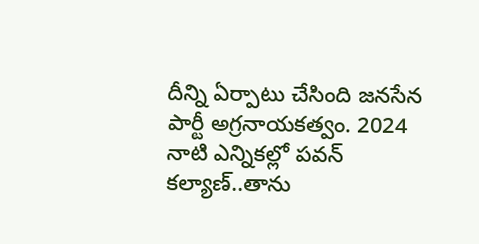దీన్ని ఏర్పాటు చేసింది జనసేన పార్టీ అగ్రనాయకత్వం. 2024 నాటి ఎన్నికల్లో పవన్ కల్యాణ్..తాను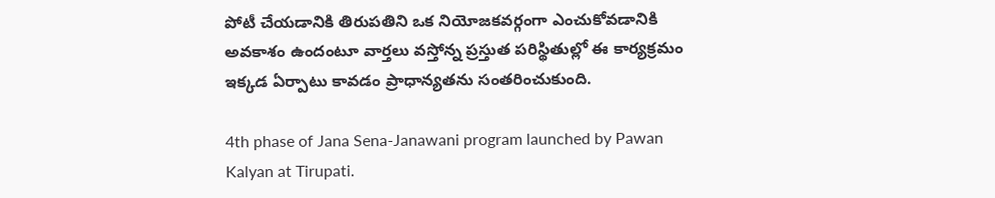పోటీ చేయడానికి తిరుపతిని ఒక నియోజకవర్గంగా ఎంచుకోవడానికి అవకాశం ఉందంటూ వార్తలు వస్తోన్న ప్రస్తుత పరిస్థితుల్లో ఈ కార్యక్రమం ఇక్కడ ఏర్పాటు కావడం ప్రాధాన్యతను సంతరించుకుంది.

4th phase of Jana Sena-Janawani program launched by Pawan Kalyan at Tirupati.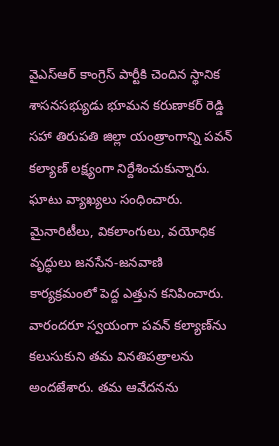వైఎస్ఆర్ కాంగ్రెస్ పార్టీకి చెందిన స్థానిక శాసనసభ్యుడు భూమన కరుణాకర్ రెడ్డి సహా తిరుపతి జిల్లా యంత్రాంగాన్ని పవన్ కల్యాణ్ లక్ష్యంగా నిర్దేశించుకున్నారు. ఘాటు వ్యాఖ్యలు సంధించారు. మైనారిటీలు, వికలాంగులు, వయోధిక వృద్ధులు జనసేన-జనవాణి కార్యక్రమంలో పెద్ద ఎత్తున కనిపించారు. వారందరూ స్వయంగా పవన్ కల్యాణ్‌ను కలుసుకుని తమ వినతిపత్రాలను అందజేశారు. తమ ఆవేదనను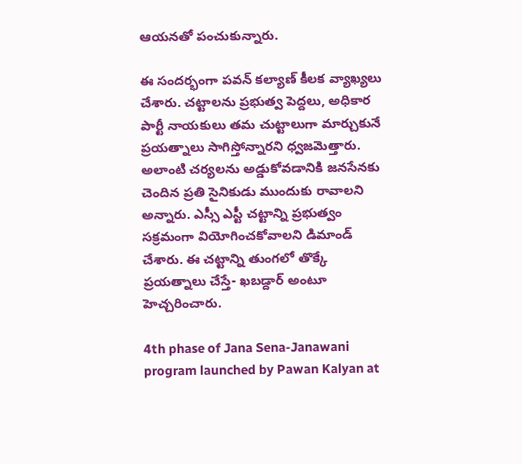ఆయనతో పంచుకున్నారు.

ఈ సందర్భంగా పవన్ కల్యాణ్ కీలక వ్యాఖ్యలు చేశారు. చట్టాలను ప్రభుత్వ పెద్దలు, అధికార పార్టీ నాయకులు తమ చుట్టాలుగా మార్చుకునే ప్రయత్నాలు సాగిస్తోన్నారని ధ్వజమెత్తారు. అలాంటి చర్యలను అడ్డుకోవడానికి జనసేనకు చెందిన ప్రతి సైనికుడు ముందుకు రావాలని అన్నారు. ఎస్సీ ఎస్టీ చట్టాన్ని ప్రభుత్వం సక్రమంగా వియోగించకోవాలని డిమాండ్ చేశారు. ఈ చట్టాన్ని తుంగలో తొక్కే ప్రయత్నాలు చేస్తే- ఖబడ్దార్ అంటూ హెచ్చరించారు.

4th phase of Jana Sena-Janawani program launched by Pawan Kalyan at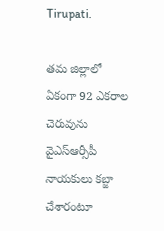Tirupati.

తమ జిల్లాలో ఏకంగా 92 ఎకరాల చెరువును వైఎస్ఆర్సీపీ నాయకులు కబ్జా చేశారంటూ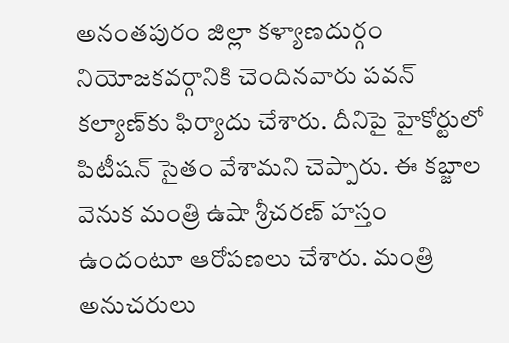అనంతపురం జిల్లా కళ్యాణదుర్గం నియోజకవర్గానికి చెందినవారు పవన్ కల్యాణ్‌కు ఫిర్యాదు చేశారు. దీనిపై హైకోర్టులో పిటీషన్ సైతం వేశామని చెప్పారు. ఈ కబ్జాల వెనుక మంత్రి ఉషా శ్రీచరణ్ హస్తం ఉందంటూ ఆరోపణలు చేశారు. మంత్రి అనుచరులు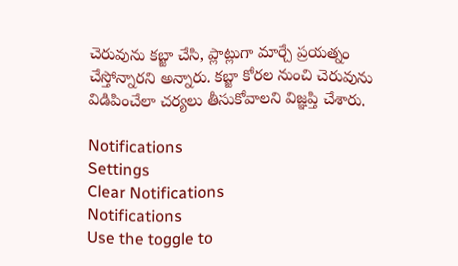చెరువును కబ్జా చేసి, ప్లాట్లుగా మార్చే ప్రయత్నం చేస్తోన్నారని అన్నారు. కబ్జా కోరల నుంచి చెరువును విడిపించేలా చర్యలు తీసుకోవాలని విజ్ఞప్తి చేశారు.

Notifications
Settings
Clear Notifications
Notifications
Use the toggle to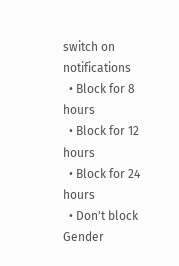switch on notifications
  • Block for 8 hours
  • Block for 12 hours
  • Block for 24 hours
  • Don't block
Gender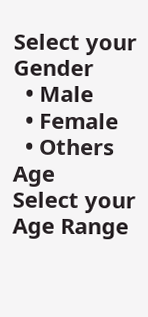Select your Gender
  • Male
  • Female
  • Others
Age
Select your Age Range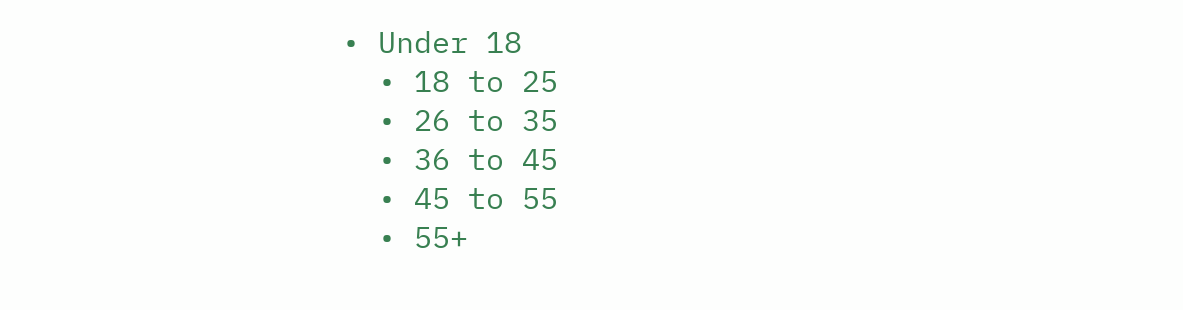• Under 18
  • 18 to 25
  • 26 to 35
  • 36 to 45
  • 45 to 55
  • 55+